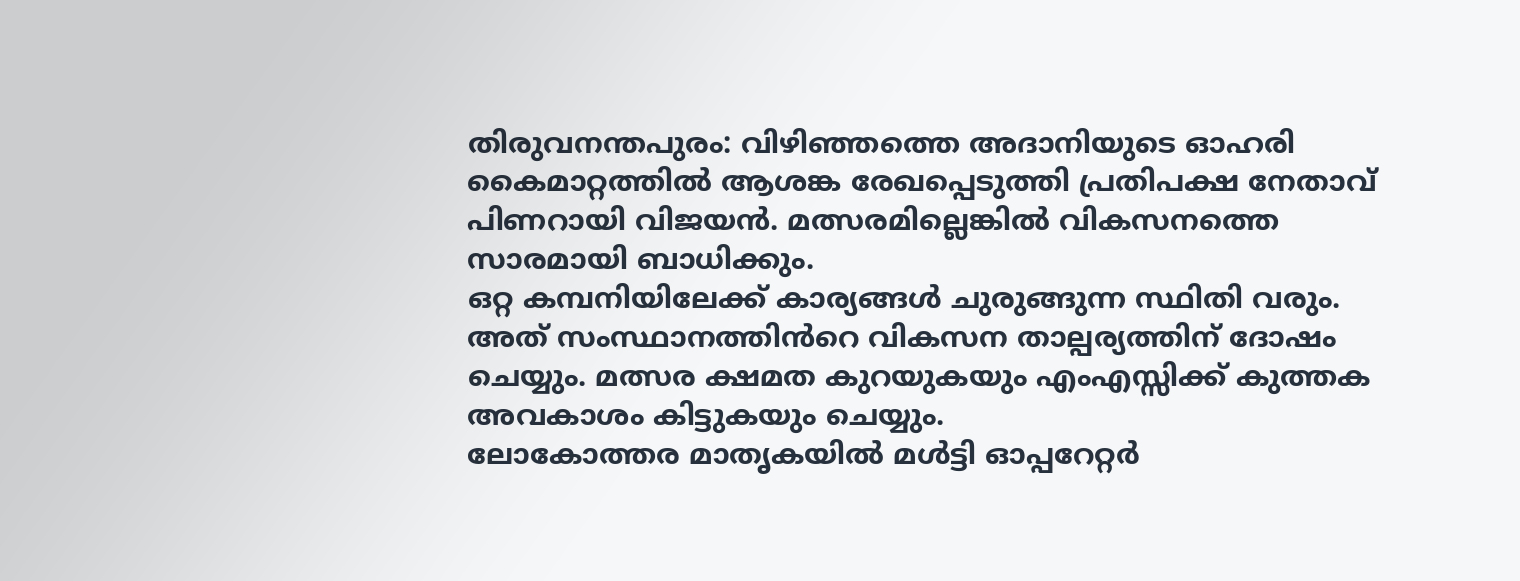തിരുവനന്തപുരം: വിഴിഞ്ഞത്തെ അദാനിയുടെ ഓഹരി കൈമാറ്റത്തിൽ ആശങ്ക രേഖപ്പെടുത്തി പ്രതിപക്ഷ നേതാവ് പിണറായി വിജയൻ. മത്സരമില്ലെങ്കിൽ വികസനത്തെ സാരമായി ബാധിക്കും.
ഒറ്റ കമ്പനിയിലേക്ക് കാര്യങ്ങൾ ചുരുങ്ങുന്ന സ്ഥിതി വരും. അത് സംസ്ഥാനത്തിൻറെ വികസന താല്പര്യത്തിന് ദോഷം ചെയ്യും. മത്സര ക്ഷമത കുറയുകയും എംഎസ്സിക്ക് കുത്തക അവകാശം കിട്ടുകയും ചെയ്യും.
ലോകോത്തര മാതൃകയിൽ മൾട്ടി ഓപ്പറേറ്റർ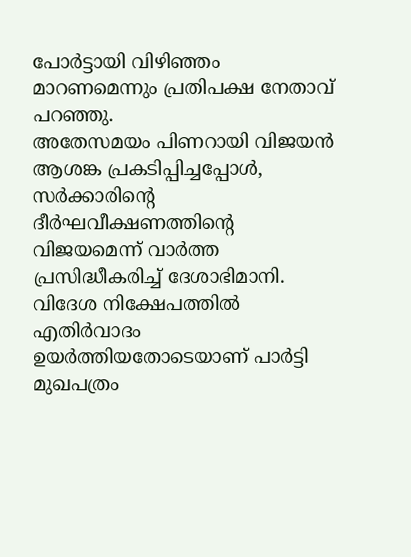പോർട്ടായി വിഴിഞ്ഞം മാറണമെന്നും പ്രതിപക്ഷ നേതാവ് പറഞ്ഞു.
അതേസമയം പിണറായി വിജയൻ ആശങ്ക പ്രകടിപ്പിച്ചപ്പോൾ, സർക്കാരിൻ്റെ ദീർഘവീക്ഷണത്തിൻ്റെ വിജയമെന്ന് വാർത്ത പ്രസിദ്ധീകരിച്ച് ദേശാഭിമാനി. വിദേശ നിക്ഷേപത്തിൽ എതിർവാദം ഉയർത്തിയതോടെയാണ് പാർട്ടി മുഖപത്രം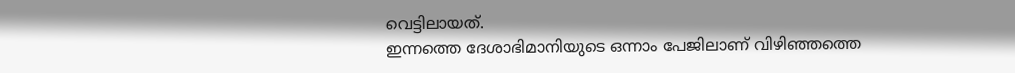വെട്ടിലായത്.
ഇന്നത്തെ ദേശാഭിമാനിയുടെ ഒന്നാം പേജിലാണ് വിഴിഞ്ഞത്തെ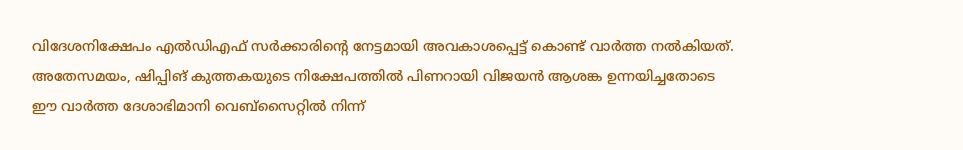വിദേശനിക്ഷേപം എൽഡിഎഫ് സർക്കാരിൻ്റെ നേട്ടമായി അവകാശപ്പെട്ട് കൊണ്ട് വാർത്ത നൽകിയത്. അതേസമയം, ഷിപ്പിങ് കുത്തകയുടെ നിക്ഷേപത്തിൽ പിണറായി വിജയൻ ആശങ്ക ഉന്നയിച്ചതോടെ ഈ വാർത്ത ദേശാഭിമാനി വെബ്സൈറ്റിൽ നിന്ന്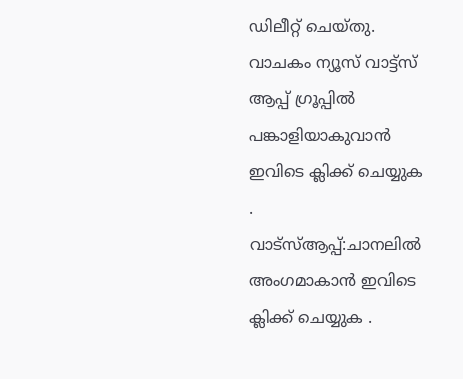ഡിലീറ്റ് ചെയ്തു.
വാചകം ന്യൂസ് വാട്ട്സ് ആപ്പ് ഗ്രൂപ്പിൽ പങ്കാളിയാകുവാൻ
ഇവിടെ ക്ലിക്ക് ചെയ്യുക
.
വാട്സ്ആപ്പ്:ചാനലിൽ അംഗമാകാൻ ഇവിടെ ക്ലിക്ക് ചെയ്യുക .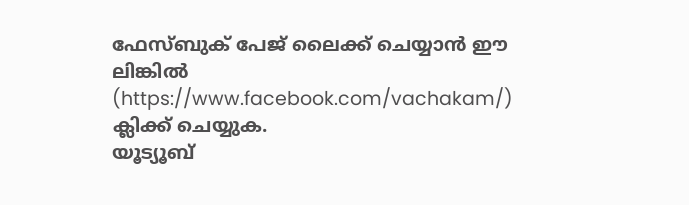ഫേസ്ബുക് പേജ് ലൈക്ക് ചെയ്യാൻ ഈ ലിങ്കിൽ (https://www.facebook.com/vachakam/) ക്ലിക്ക് ചെയ്യുക.
യൂട്യൂബ്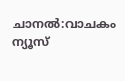ചാനൽ:വാചകം ന്യൂസ്